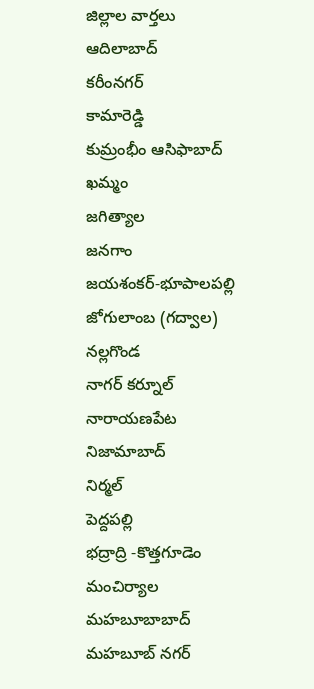జిల్లాల వార్తలు
ఆదిలాబాద్
కరీంనగర్
కామారెడ్డి
కుమ్రంభీం ఆసిఫాబాద్
ఖమ్మం
జగిత్యాల
జనగాం
జయశంకర్-భూపాలపల్లి
జోగులాంబ (గద్వాల)
నల్లగొండ
నాగర్ కర్నూల్
నారాయణపేట
నిజామాబాద్
నిర్మల్
పెద్దపల్లి
భద్రాద్రి -కొత్తగూడెం
మంచిర్యాల
మహబూబాబాద్
మహబూబ్ నగర్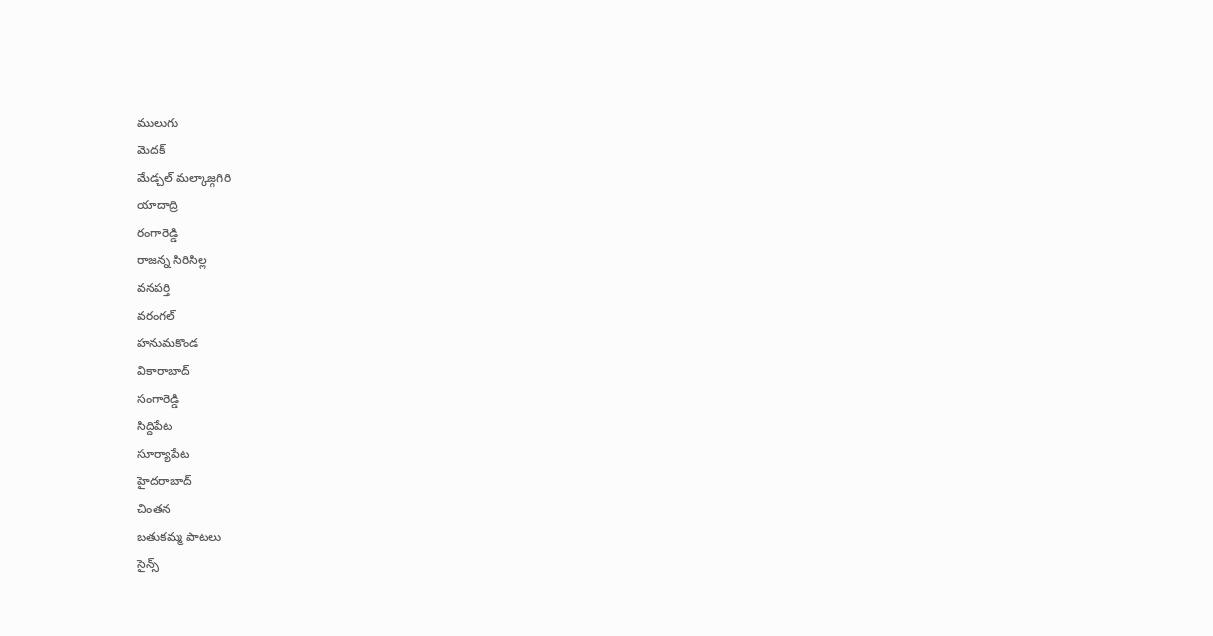ములుగు
మెదక్
మేడ్చల్ మల్కాజ్గగిరి
యాదాద్రి
రంగారెడ్డి
రాజన్న సిరిసిల్ల
వనపర్తి
వరంగల్
హనుమకొండ
వికారాబాద్
సంగారెడ్డి
సిద్దిపేట
సూర్యాపేట
హైదరాబాద్
చింతన
బతుకమ్మ పాటలు
సైన్స్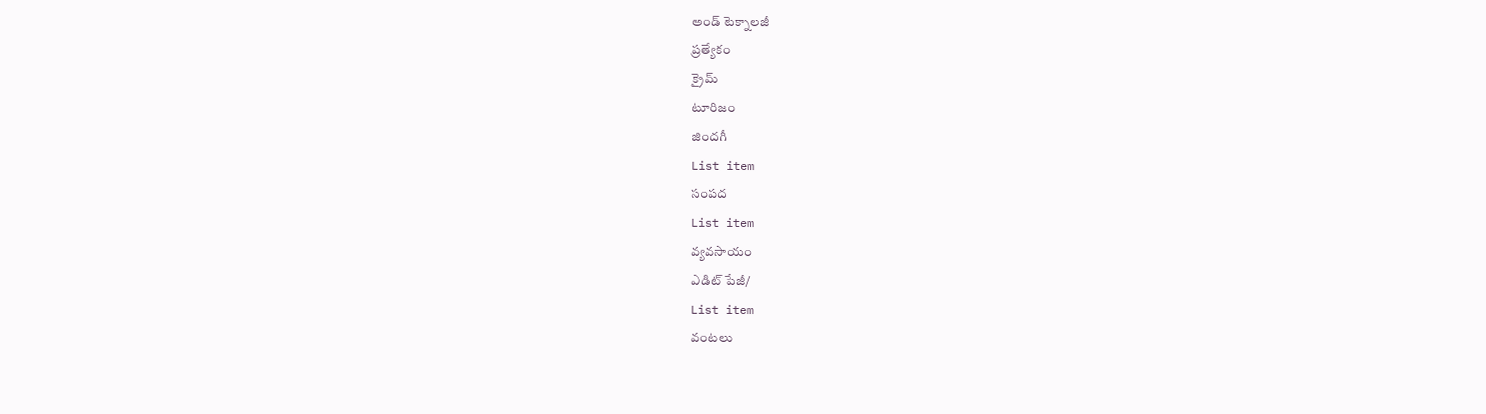అండ్ టెక్నాలజీ
ప్రత్యేకం
క్రైమ్
టూరిజం
జిందగీ
List item
సంపద
List item
వ్యవసాయం
ఎడిట్ పేజీ/
List item
వంటలు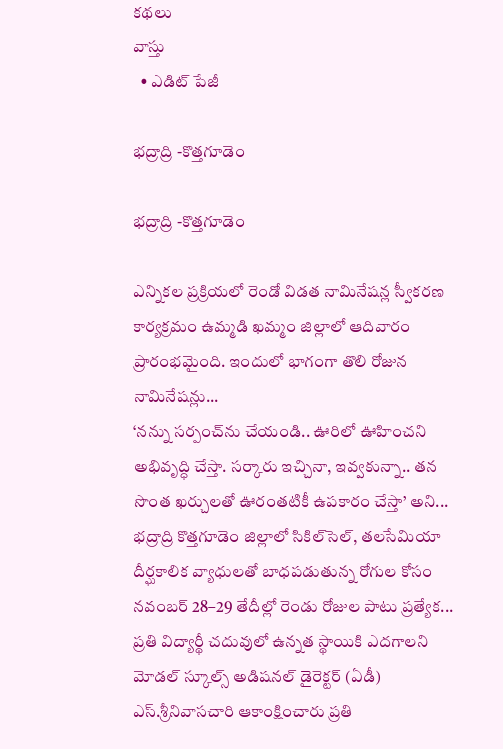కథలు
వాస్తు
  • ఎడిట్ పేజీ

భద్రాద్రి -కొత్తగూడెం

భద్రాద్రి -కొత్తగూడెం

ఎన్నికల ప్రక్రియలో రెండో విడత నామినేషన్ల స్వీకరణ కార్యక్రమం ఉమ్మడి ఖమ్మం జిల్లాలో ఆదివారం ప్రారంభమైంది. ఇందులో భాగంగా తొలి రోజున నామినేషన్లు...
‘నన్ను సర్పంచ్‌ను చేయండి.. ఊరిలో ఊహించని అభివృద్ధి చేస్తా. సర్కారు ఇచ్చినా, ఇవ్వకున్నా.. తన సొంత ఖర్చులతో ఊరంతటికీ ఉపకారం చేస్తా’ అని...
భద్రాద్రి కొత్తగూడెం జిల్లాలో సికిల్‌సెల్, తలసేమియా దీర్ఘకాలిక వ్యాధులతో బాధపడుతున్న రోగుల కోసం నవంబర్‌ 28–29 తేదీల్లో రెండు రోజుల పాటు ప్రత్యేక...
ప్రతి విద్యార్థీ చదువులో ఉన్నత స్థాయికి ఎదగాలని మోడల్‌ స్కూల్స్‌ అడిషనల్‌ డైరెక్టర్‌ (ఏడీ) ఎస్‌.శ్రీనివాసచారి ఆకాంక్షించారు ప్రతి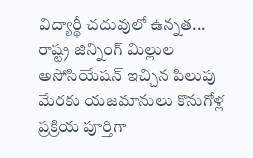విద్యార్థీ చదువులో ఉన్నత...
రాష్ట్ర జిన్నింగ్‌ మిల్లుల అసోసియేషన్‌ ఇచ్చిన పిలుపు మేరకు యజమానులు కొనుగోళ్ల ప్రక్రియ పూర్తిగా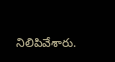నిలిపివేశారు.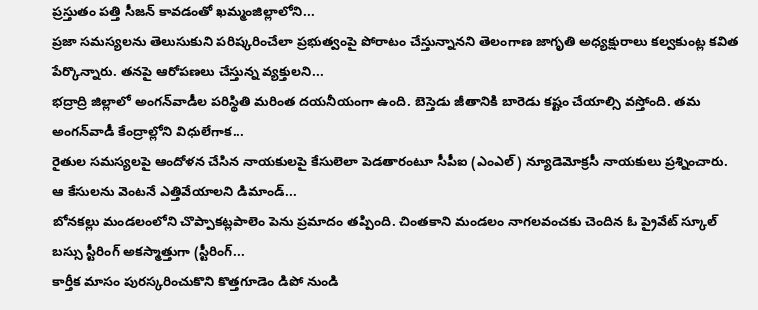ప్రస్తుతం పత్తి సీజన్‌ కావడంతో ఖమ్మంజిల్లాలోని...
ప్రజా సమస్యలను తెలుసుకుని పరిష్కరించేలా ప్రభుత్వంపై పోరాటం చేస్తున్నానని తెలంగాణ జాగృతి అధ్యక్షురాలు కల్వకుంట్ల కవిత పేర్కొన్నారు. తనపై ఆరోపణలు చేస్తున్న వ్యక్తులని...
భద్రాద్రి జిల్లాలో అంగన్‌వాడీల పరిస్థితి మరింత దయనీయంగా ఉంది. బెస్తెడు జీతానికి బారెడు కష్టం చేయాల్సి వస్తోంది. తమ అంగన్‌వాడీ కేంద్రాల్లోని విధులేగాక...
రైతుల సమస్యలపై ఆందోళన చేసిన నాయకులపై కేసులెలా పెడతారంటూ సీపీఐ (ఎంఎల్‌) న్యూడెమోక్రసీ నాయకులు ప్రశ్నించారు. ఆ కేసులను వెంటనే ఎత్తివేయాలని డిమాండ్‌...
బోనకల్లు మండలంలోని చొప్పాకట్లపాలెం పెను ప్రమాదం తప్పింది. చింతకాని మండలం నాగలవంచకు చెందిన ఓ ప్రైవేట్ స్కూల్ బస్సు స్టీరింగ్ అకస్మాత్తుగా (స్టీరింగ్‌...
కార్తీక మాసం పురస్కరించుకొని కొత్తగూడెం డిపో నుండి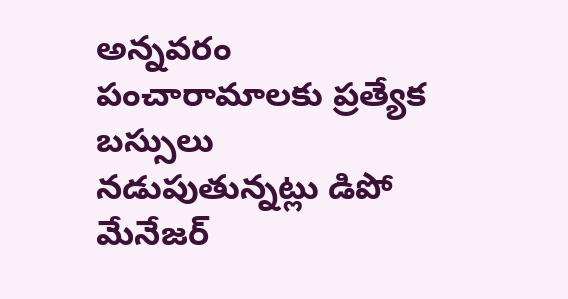అన్నవరం పంచారామాలకు ప్రత్యేక బస్సులు నడుపుతున్నట్లు డిపో మేనేజర్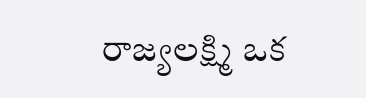రాజ్యలక్ష్మి ఒక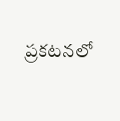ప్రకటనలో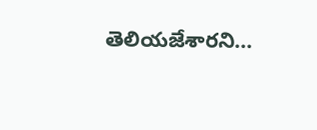తెలియజేశారని...